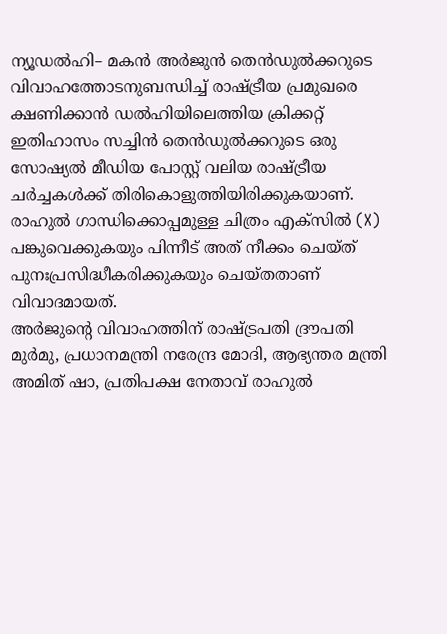ന്യൂഡൽഹി– മകൻ അർജുൻ തെൻഡുൽക്കറുടെ വിവാഹത്തോടനുബന്ധിച്ച് രാഷ്ട്രീയ പ്രമുഖരെ ക്ഷണിക്കാൻ ഡൽഹിയിലെത്തിയ ക്രിക്കറ്റ് ഇതിഹാസം സച്ചിൻ തെൻഡുൽക്കറുടെ ഒരു സോഷ്യൽ മീഡിയ പോസ്റ്റ് വലിയ രാഷ്ട്രീയ ചർച്ചകൾക്ക് തിരികൊളുത്തിയിരിക്കുകയാണ്. രാഹുൽ ഗാന്ധിക്കൊപ്പമുള്ള ചിത്രം എക്സിൽ (X) പങ്കുവെക്കുകയും പിന്നീട് അത് നീക്കം ചെയ്ത് പുനഃപ്രസിദ്ധീകരിക്കുകയും ചെയ്തതാണ് വിവാദമായത്.
അർജുന്റെ വിവാഹത്തിന് രാഷ്ട്രപതി ദ്രൗപതി മുർമു, പ്രധാനമന്ത്രി നരേന്ദ്ര മോദി, ആഭ്യന്തര മന്ത്രി അമിത് ഷാ, പ്രതിപക്ഷ നേതാവ് രാഹുൽ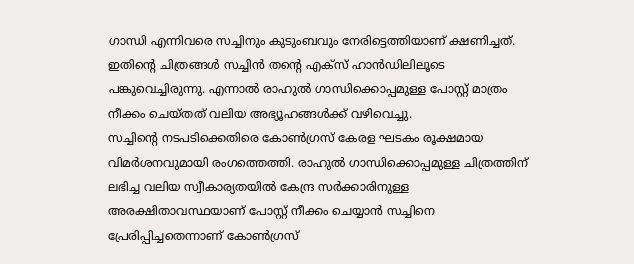ഗാന്ധി എന്നിവരെ സച്ചിനും കുടുംബവും നേരിട്ടെത്തിയാണ് ക്ഷണിച്ചത്. ഇതിന്റെ ചിത്രങ്ങൾ സച്ചിൻ തന്റെ എക്സ് ഹാൻഡിലിലൂടെ പങ്കുവെച്ചിരുന്നു. എന്നാൽ രാഹുൽ ഗാന്ധിക്കൊപ്പമുള്ള പോസ്റ്റ് മാത്രം നീക്കം ചെയ്തത് വലിയ അഭ്യൂഹങ്ങൾക്ക് വഴിവെച്ചു.
സച്ചിന്റെ നടപടിക്കെതിരെ കോൺഗ്രസ് കേരള ഘടകം രൂക്ഷമായ വിമർശനവുമായി രംഗത്തെത്തി. രാഹുൽ ഗാന്ധിക്കൊപ്പമുള്ള ചിത്രത്തിന് ലഭിച്ച വലിയ സ്വീകാര്യതയിൽ കേന്ദ്ര സർക്കാരിനുള്ള അരക്ഷിതാവസ്ഥയാണ് പോസ്റ്റ് നീക്കം ചെയ്യാൻ സച്ചിനെ പ്രേരിപ്പിച്ചതെന്നാണ് കോൺഗ്രസ്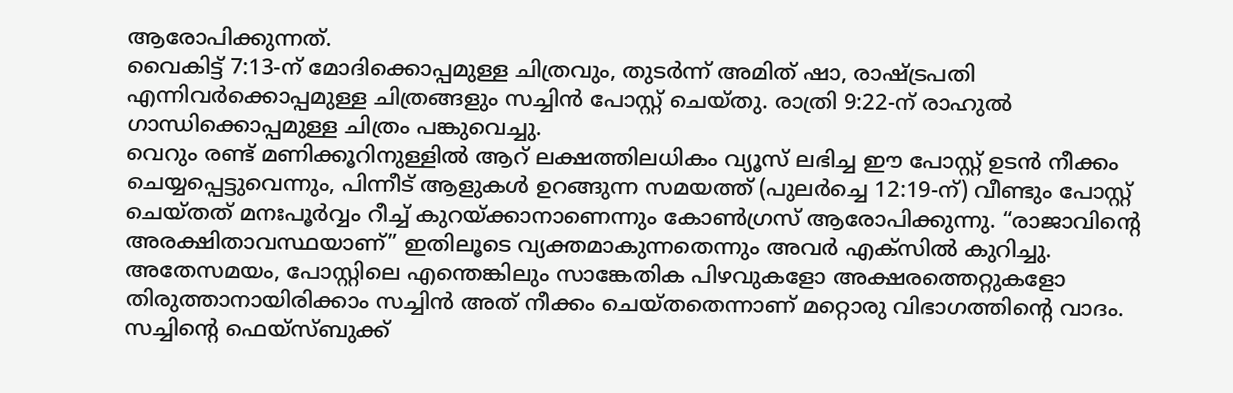ആരോപിക്കുന്നത്.
വൈകിട്ട് 7:13-ന് മോദിക്കൊപ്പമുള്ള ചിത്രവും, തുടർന്ന് അമിത് ഷാ, രാഷ്ട്രപതി എന്നിവർക്കൊപ്പമുള്ള ചിത്രങ്ങളും സച്ചിൻ പോസ്റ്റ് ചെയ്തു. രാത്രി 9:22-ന് രാഹുൽ ഗാന്ധിക്കൊപ്പമുള്ള ചിത്രം പങ്കുവെച്ചു.
വെറും രണ്ട് മണിക്കൂറിനുള്ളിൽ ആറ് ലക്ഷത്തിലധികം വ്യൂസ് ലഭിച്ച ഈ പോസ്റ്റ് ഉടൻ നീക്കം ചെയ്യപ്പെട്ടുവെന്നും, പിന്നീട് ആളുകൾ ഉറങ്ങുന്ന സമയത്ത് (പുലർച്ചെ 12:19-ന്) വീണ്ടും പോസ്റ്റ് ചെയ്തത് മനഃപൂർവ്വം റീച്ച് കുറയ്ക്കാനാണെന്നും കോൺഗ്രസ് ആരോപിക്കുന്നു. “രാജാവിന്റെ അരക്ഷിതാവസ്ഥയാണ്” ഇതിലൂടെ വ്യക്തമാകുന്നതെന്നും അവർ എക്സിൽ കുറിച്ചു.
അതേസമയം, പോസ്റ്റിലെ എന്തെങ്കിലും സാങ്കേതിക പിഴവുകളോ അക്ഷരത്തെറ്റുകളോ തിരുത്താനായിരിക്കാം സച്ചിൻ അത് നീക്കം ചെയ്തതെന്നാണ് മറ്റൊരു വിഭാഗത്തിന്റെ വാദം. സച്ചിന്റെ ഫെയ്സ്ബുക്ക്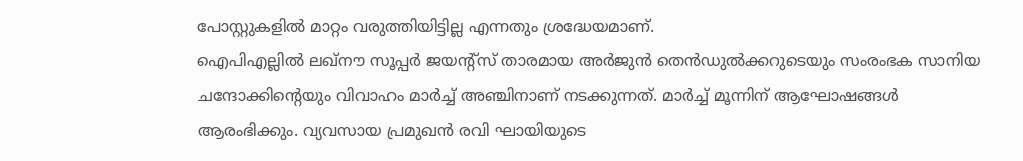പോസ്റ്റുകളിൽ മാറ്റം വരുത്തിയിട്ടില്ല എന്നതും ശ്രദ്ധേയമാണ്.
ഐപിഎല്ലിൽ ലഖ്നൗ സൂപ്പർ ജയന്റ്സ് താരമായ അർജുൻ തെൻഡുൽക്കറുടെയും സംരംഭക സാനിയ ചന്ദോക്കിന്റെയും വിവാഹം മാർച്ച് അഞ്ചിനാണ് നടക്കുന്നത്. മാർച്ച് മൂന്നിന് ആഘോഷങ്ങൾ ആരംഭിക്കും. വ്യവസായ പ്രമുഖൻ രവി ഘായിയുടെ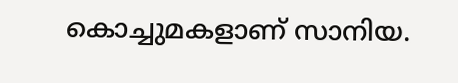കൊച്ചുമകളാണ് സാനിയ.